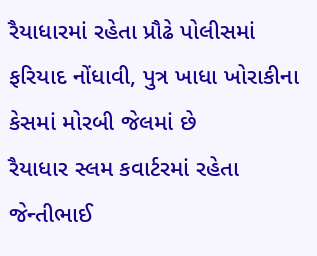રૈયાધારમાં રહેતા પ્રૌઢે પોલીસમાં ફરિયાદ નોંધાવી, પુત્ર ખાધા ખોરાકીના કેસમાં મોરબી જેલમાં છે
રૈયાધાર સ્લમ કવાર્ટરમાં રહેતા જેન્તીભાઈ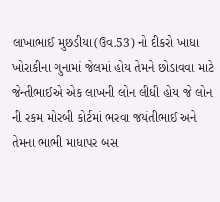લાખાભાઈ મુછડીયા(ઉવ.53) નો દીકરો ખાધા ખોરાકીના ગુનામાં જેલમાં હોય તેમને છોડાવવા માટે જેન્તીભાઈએ એક લાખની લોન લીધી હોય જે લોન ની રકમ મોરબી કોર્ટમાં ભરવા જયંતીભાઈ અને તેમના ભાભી માધાપર બસ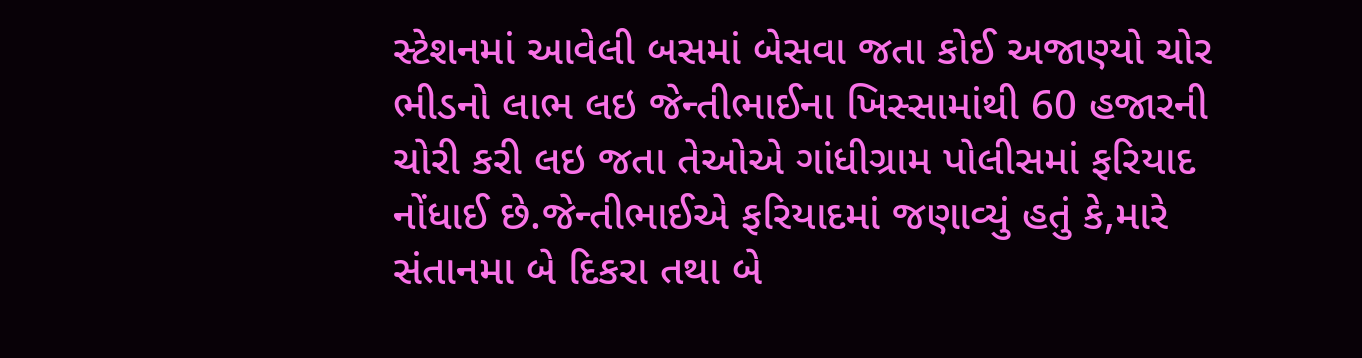સ્ટેશનમાં આવેલી બસમાં બેસવા જતા કોઈ અજાણ્યો ચોર ભીડનો લાભ લઇ જેન્તીભાઈના ખિસ્સામાંથી 60 હજારની ચોરી કરી લઇ જતા તેઓએ ગાંધીગ્રામ પોલીસમાં ફરિયાદ નોંધાઈ છે.જેન્તીભાઈએ ફરિયાદમાં જણાવ્યું હતું કે,મારે સંતાનમા બે દિકરા તથા બે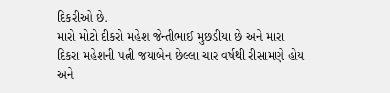દિકરીઓ છે.
મારો મોટો દીકરો મહેશ જેન્તીભાઈ મુછડીયા છે અને મારા દિકરા મહેશની પત્ની જયાબેન છેલ્લા ચાર વર્ષથી રીસામણે હોય અને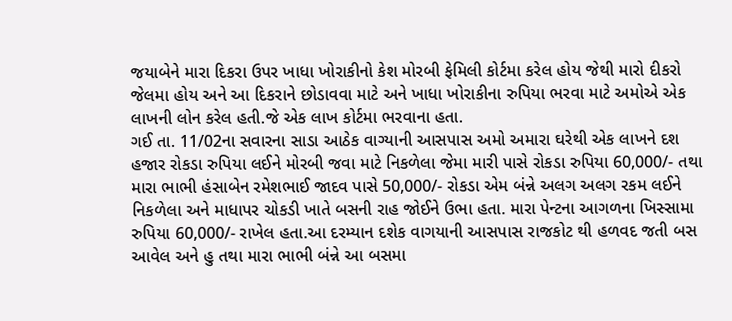જયાબેને મારા દિકરા ઉપર ખાધા ખોરાકીનો કેશ મોરબી ફેમિલી કોર્ટમા કરેલ હોય જેથી મારો દીકરો જેલમા હોય અને આ દિકરાને છોડાવવા માટે અને ખાધા ખોરાકીના રુપિયા ભરવા માટે અમોએ એક લાખની લોન કરેલ હતી.જે એક લાખ કોર્ટમા ભરવાના હતા.
ગઈ તા. 11/02ના સવારના સાડા આઠેક વાગ્યાની આસપાસ અમો અમારા ઘરેથી એક લાખને દશ હજાર રોકડા રુપિયા લઈને મોરબી જવા માટે નિકળેલા જેમા મારી પાસે રોકડા રુપિયા 60,000/- તથા મારા ભાભી હંસાબેન રમેશભાઈ જાદવ પાસે 50,000/- રોકડા એમ બંન્ને અલગ અલગ રકમ લઈને નિકળેલા અને માધાપર ચોકડી ખાતે બસની રાહ જોઈને ઉભા હતા. મારા પેન્ટના આગળના ખિસ્સામા રુપિયા 60,000/- રાખેલ હતા.આ દરમ્યાન દશેક વાગયાની આસપાસ રાજકોટ થી હળવદ જતી બસ આવેલ અને હુ તથા મારા ભાભી બંન્ને આ બસમા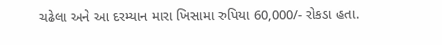ચઢેલા અને આ દરમ્યાન મારા ખિસામા રુપિયા 60,000/- રોકડા હતા.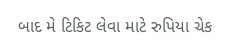બાદ મે ટિકિટ લેવા માટે રુપિયા ચેક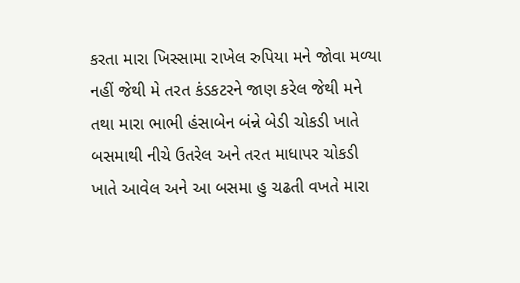કરતા મારા ખિસ્સામા રાખેલ રુપિયા મને જોવા મળ્યા નહીં જેથી મે તરત કંડકટરને જાણ કરેલ જેથી મને તથા મારા ભાભી હંસાબેન બંન્ને બેડી ચોકડી ખાતે બસમાથી નીચે ઉતરેલ અને તરત માધાપર ચોકડી ખાતે આવેલ અને આ બસમા હુ ચઢતી વખતે મારા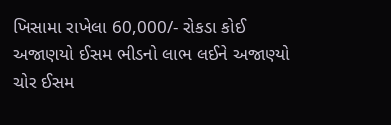ખિસામા રાખેલા 60,000/- રોકડા કોઈ અજાણયો ઈસમ ભીડનો લાભ લઈને અજાણ્યો ચોર ઈસમ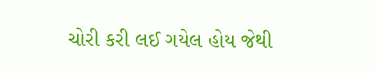ચોરી કરી લઈ ગયેલ હોય જેથી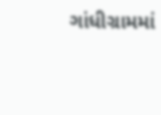ગાંધીગ્રામમાં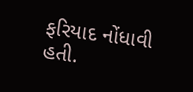ફરિયાદ નોંધાવી હતી.